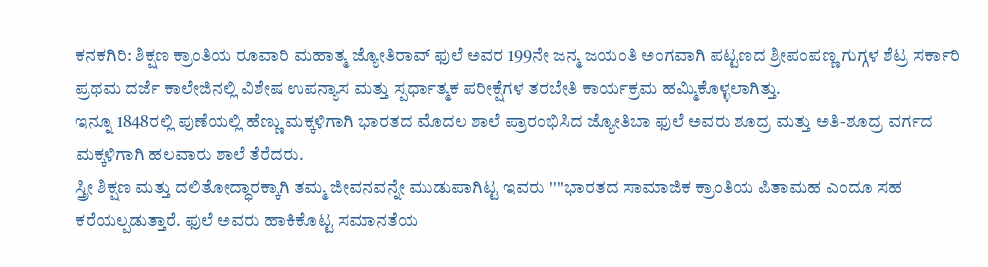ಕನಕಗಿರಿ: ಶಿಕ್ಷಣ ಕ್ರಾಂತಿಯ ರೂವಾರಿ ಮಹಾತ್ಮ ಜ್ಯೋತಿರಾವ್ ಫುಲೆ ಅವರ 199ನೇ ಜನ್ಮ ಜಯಂತಿ ಅಂಗವಾಗಿ ಪಟ್ಟಣದ ಶ್ರೀಪಂಪಣ್ಣ ಗುಗ್ಗಳ ಶೆಟ್ರ ಸರ್ಕಾರಿ ಪ್ರಥಮ ದರ್ಜೆ ಕಾಲೇಜಿನಲ್ಲಿ ವಿಶೇಷ ಉಪನ್ಯಾಸ ಮತ್ತು ಸ್ಪರ್ಧಾತ್ಮಕ ಪರೀಕ್ಷೆಗಳ ತರಬೇತಿ ಕಾರ್ಯಕ್ರಮ ಹಮ್ಮಿಕೊಳ್ಳಲಾಗಿತ್ತು.
ಇನ್ನೂ 1848ರಲ್ಲಿ ಪುಣೆಯಲ್ಲಿ ಹೆಣ್ಣು ಮಕ್ಕಳಿಗಾಗಿ ಭಾರತದ ಮೊದಲ ಶಾಲೆ ಪ್ರಾರಂಭಿಸಿದ ಜ್ಯೋತಿಬಾ ಫುಲೆ ಅವರು ಶೂದ್ರ ಮತ್ತು ಅತಿ-ಶೂದ್ರ ವರ್ಗದ ಮಕ್ಕಳಿಗಾಗಿ ಹಲವಾರು ಶಾಲೆ ತೆರೆದರು.
ಸ್ತ್ರೀ ಶಿಕ್ಷಣ ಮತ್ತು ದಲಿತೋದ್ಧಾರಕ್ಕಾಗಿ ತಮ್ಮ ಜೀವನವನ್ನೇ ಮುಡುಪಾಗಿಟ್ಟ ಇವರು ''''ಭಾರತದ ಸಾಮಾಜಿಕ ಕ್ರಾಂತಿಯ ಪಿತಾಮಹ ಎಂದೂ ಸಹ ಕರೆಯಲ್ಪಡುತ್ತಾರೆ. ಫುಲೆ ಅವರು ಹಾಕಿಕೊಟ್ಟ ಸಮಾನತೆಯ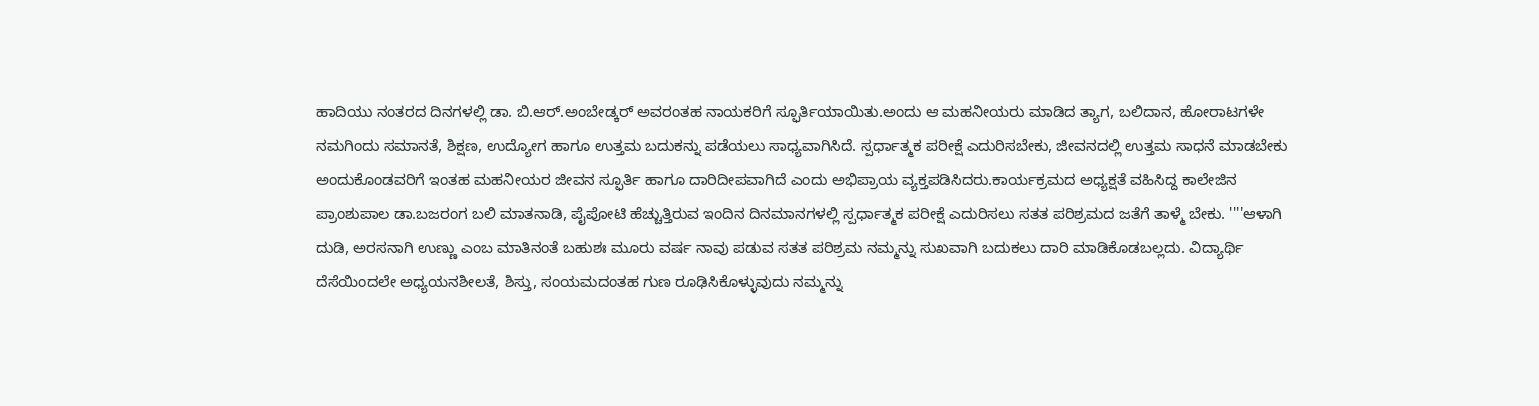ಹಾದಿಯು ನಂತರದ ದಿನಗಳಲ್ಲಿ ಡಾ. ಬಿ.ಆರ್.ಅಂಬೇಡ್ಕರ್ ಅವರಂತಹ ನಾಯಕರಿಗೆ ಸ್ಫೂರ್ತಿಯಾಯಿತು.ಅಂದು ಆ ಮಹನೀಯರು ಮಾಡಿದ ತ್ಯಾಗ, ಬಲಿದಾನ, ಹೋರಾಟಗಳೇ ನಮಗಿಂದು ಸಮಾನತೆ, ಶಿಕ್ಷಣ, ಉದ್ಯೋಗ ಹಾಗೂ ಉತ್ತಮ ಬದುಕನ್ನು ಪಡೆಯಲು ಸಾಧ್ಯವಾಗಿಸಿದೆ. ಸ್ಪರ್ಧಾತ್ಮಕ ಪರೀಕ್ಷೆ ಎದುರಿಸಬೇಕು, ಜೀವನದಲ್ಲಿ ಉತ್ತಮ ಸಾಧನೆ ಮಾಡಬೇಕು ಅಂದುಕೊಂಡವರಿಗೆ ಇಂತಹ ಮಹನೀಯರ ಜೀವನ ಸ್ಫೂರ್ತಿ ಹಾಗೂ ದಾರಿದೀಪವಾಗಿದೆ ಎಂದು ಅಭಿಪ್ರಾಯ ವ್ಯಕ್ತಪಡಿಸಿದರು.ಕಾರ್ಯಕ್ರಮದ ಅಧ್ಯಕ್ಷತೆ ವಹಿಸಿದ್ದ ಕಾಲೇಜಿನ ಪ್ರಾಂಶುಪಾಲ ಡಾ.ಬಜರಂಗ ಬಲಿ ಮಾತನಾಡಿ, ಪೈಪೋಟಿ ಹೆಚ್ಚುತ್ತಿರುವ ಇಂದಿನ ದಿನಮಾನಗಳಲ್ಲಿ ಸ್ಪರ್ಧಾತ್ಮಕ ಪರೀಕ್ಷೆ ಎದುರಿಸಲು ಸತತ ಪರಿಶ್ರಮದ ಜತೆಗೆ ತಾಳ್ಮೆ ಬೇಕು. ''''ಆಳಾಗಿ ದುಡಿ, ಅರಸನಾಗಿ ಉಣ್ಣು ಎಂಬ ಮಾತಿನಂತೆ ಬಹುಶಃ ಮೂರು ವರ್ಷ ನಾವು ಪಡುವ ಸತತ ಪರಿಶ್ರಮ ನಮ್ಮನ್ನು ಸುಖವಾಗಿ ಬದುಕಲು ದಾರಿ ಮಾಡಿಕೊಡಬಲ್ಲದು. ವಿದ್ಯಾರ್ಥಿ ದೆಸೆಯಿಂದಲೇ ಅಧ್ಯಯನಶೀಲತೆ, ಶಿಸ್ತು, ಸಂಯಮದಂತಹ ಗುಣ ರೂಢಿಸಿಕೊಳ್ಳುವುದು ನಮ್ಮನ್ನು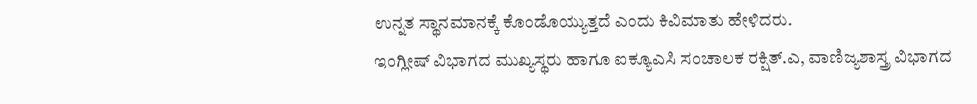ಉನ್ನತ ಸ್ಥಾನಮಾನಕ್ಕೆ ಕೊಂಡೊಯ್ಯುತ್ತದೆ ಎಂದು ಕಿವಿಮಾತು ಹೇಳಿದರು.
ಇಂಗ್ಲೀಷ್ ವಿಭಾಗದ ಮುಖ್ಯಸ್ಥರು ಹಾಗೂ ಐಕ್ಯೂಎಸಿ ಸಂಚಾಲಕ ರಕ್ಷಿತ್.ಎ, ವಾಣಿಜ್ಯಶಾಸ್ತ್ರ ವಿಭಾಗದ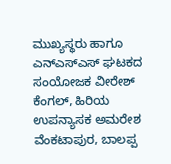ಮುಖ್ಯಸ್ಥರು ಹಾಗೂ ಎನ್ಎಸ್ಎಸ್ ಘಟಕದ ಸಂಯೋಜಕ ವೀರೇಶ್ ಕೆಂಗಲ್, ಹಿರಿಯ ಉಪನ್ಯಾಸಕ ಅಮರೇಶ ವೆಂಕಟಾಪುರ, ಬಾಲಪ್ಪ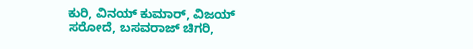ಕುರಿ, ವಿನಯ್ ಕುಮಾರ್, ವಿಜಯ್ ಸರೋದೆ, ಬಸವರಾಜ್ ಚಿಗರಿ,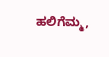ಹಲಿಗೆಮ್ಮ,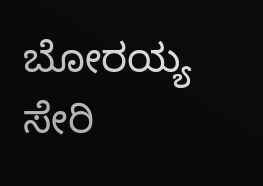ಬೋರಯ್ಯ ಸೇರಿ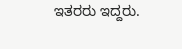ಇತರರು ಇದ್ದರು.